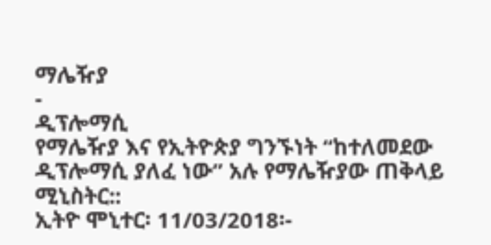ማሌዥያ
-
ዲፕሎማሲ
የማሌዥያ እና የኢትዮጵያ ግንኙነት “ከተለመደው ዲፕሎማሲ ያለፈ ነው” አሉ የማሌዥያው ጠቅላይ ሚኒስትር::
ኢትዮ ሞኒተር፡ 11/03/2018፡-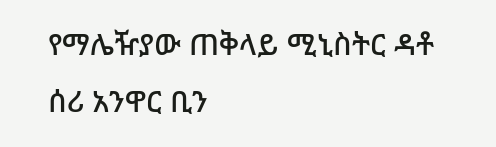የማሌዥያው ጠቅላይ ሚኒስትር ዳቶ ሰሪ አንዋር ቢን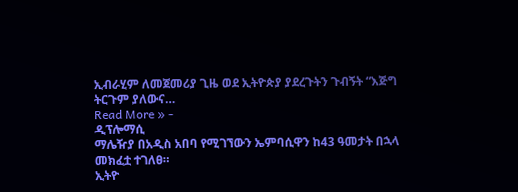ኢብራሂም ለመጀመሪያ ጊዜ ወደ ኢትዮጵያ ያደረጉትን ጉብኝት “እጅግ ትርጉም ያለውና…
Read More » -
ዲፕሎማሲ
ማሌዥያ በአዲስ አበባ የሚገኘውን ኤምባሲዋን ከ43 ዓመታት በኋላ መክፈቷ ተገለፀ።
ኢትዮ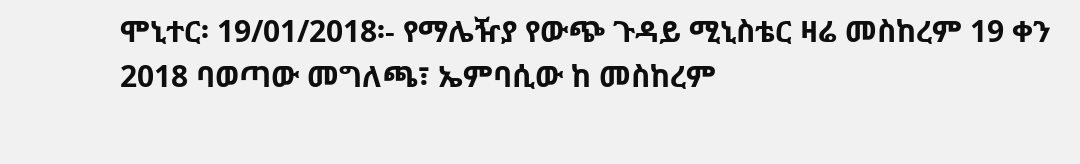ሞኒተር፡ 19/01/2018፡- የማሌዥያ የውጭ ጉዳይ ሚኒስቴር ዛሬ መስከረም 19 ቀን 2018 ባወጣው መግለጫ፣ ኤምባሲው ከ መስከረም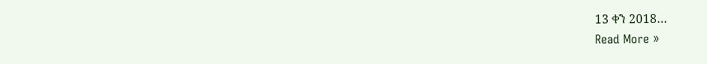13 ቀን 2018…
Read More »